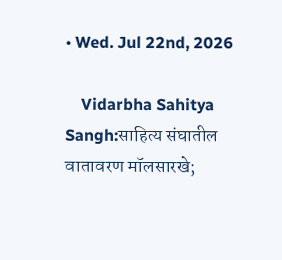• Wed. Jul 22nd, 2026

    Vidarbha Sahitya Sangh:साहित्य संघातील वातावरण मॉलसारखे;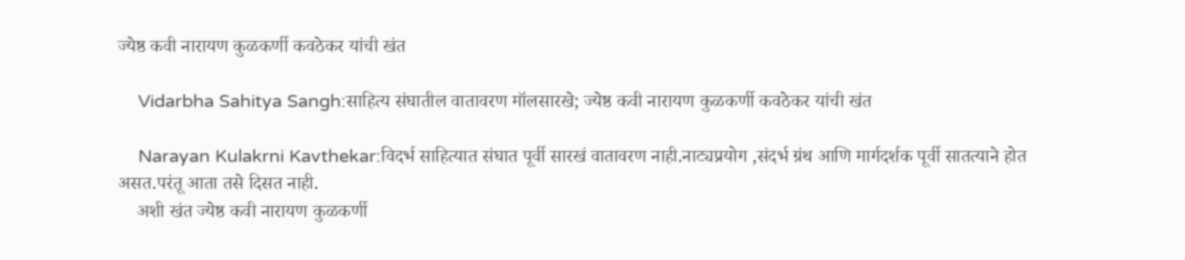ज्येष्ठ कवी नारायण कुळकर्णी कवठेकर यांची खंत

    Vidarbha Sahitya Sangh:साहित्य संघातील वातावरण मॉलसारखे; ज्येष्ठ कवी नारायण कुळकर्णी कवठेकर यांची खंत

    Narayan Kulakrni Kavthekar:विदर्भ साहित्यात संघात पूर्वी सारखं वातावरण नाही.नाट्यप्रयोग ,संदर्भ ग्रंथ आणि मार्गदर्शक पूर्वी सातत्याने होत असत.परंतू आता तसे दिसत नाही.
    अशी खंत ज्येष्ठ कवी नारायण कुळकर्णी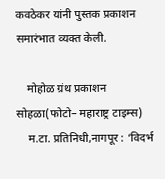कवठेकर यांनी पुस्तक प्रकाशन समारंभात व्यक्त केली.

    मोहोळ ग्रंथ प्रकाशन सोहळा(फोटो– महाराष्ट्र टाइम्स)
    म.टा. प्रतिनिधी,नागपूर : ‘विदर्भ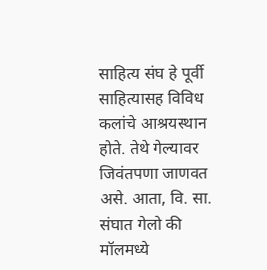साहित्य संघ हे पूर्वी साहित्यासह विविध कलांचे आश्रयस्थान होते. तेथे गेल्यावर जिवंतपणा जाणवत असे. आता, वि. सा. संघात गेलो की मॉलमध्ये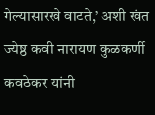गेल्यासारखे वाटते,’ अशी खंत ज्येष्ठ कवी नारायण कुळकर्णी कवठेकर यांनी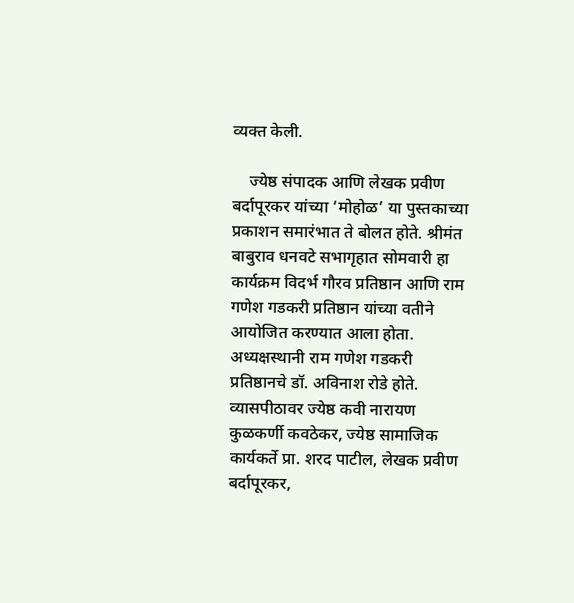व्यक्त केली.

    ज्येष्ठ संपादक आणि लेखक प्रवीण बर्दापूरकर यांच्या ‘मोहोळ’ या पुस्तकाच्या प्रकाशन समारंभात ते बोलत होते. श्रीमंत बाबुराव धनवटे सभागृहात सोमवारी हा कार्यक्रम विदर्भ गौरव प्रतिष्ठान आणि राम गणेश गडकरी प्रतिष्ठान यांच्या वतीने आयोजित करण्यात आला होता. अध्यक्षस्थानी राम गणेश गडकरी प्रतिष्ठानचे डॉ. अविनाश रोडे होते. व्यासपीठावर ज्येष्ठ कवी नारायण कुळकर्णी कवठेकर, ज्येष्ठ सामाजिक कार्यकर्ते प्रा. शरद पाटील, लेखक प्रवीण बर्दापूरकर,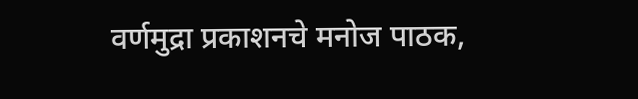वर्णमुद्रा प्रकाशनचे मनोज पाठक,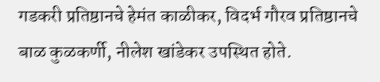गडकरी प्रतिष्ठानचे हेमंत काळीकर, विदर्भ गौरव प्रतिष्ठानचे बाळ कुळकर्णी, नीलेश खांडेकर उपस्थित होते.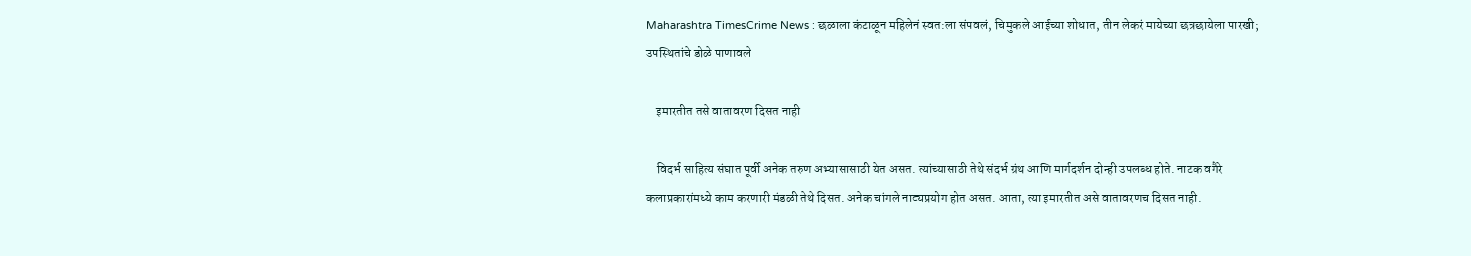Maharashtra TimesCrime News : छळाला कंटाळून महिलेनं स्वत:ला संपवलं, चिमुकले आईच्या शोधात, तीन लेकरं मायेच्या छत्रछायेला पारखी; उपस्थितांचे डोळे पाणावले

    इमारतीत तसे वातावरण दिसत नाही

    विदर्भ साहित्य संघात पूर्वी अनेक तरुण अभ्यासासाठी येत असत. त्यांच्यासाठी तेथे संदर्भ ग्रंथ आणि मार्गदर्शन दोन्ही उपलब्ध होते. नाटक वगैरे कलाप्रकारांमध्ये काम करणारी मंडळी तेथे दिसत. अनेक चांगले नाट्यप्रयोग होत असत. आता, त्या इमारतीत असे वातावरणच दिसत नाही.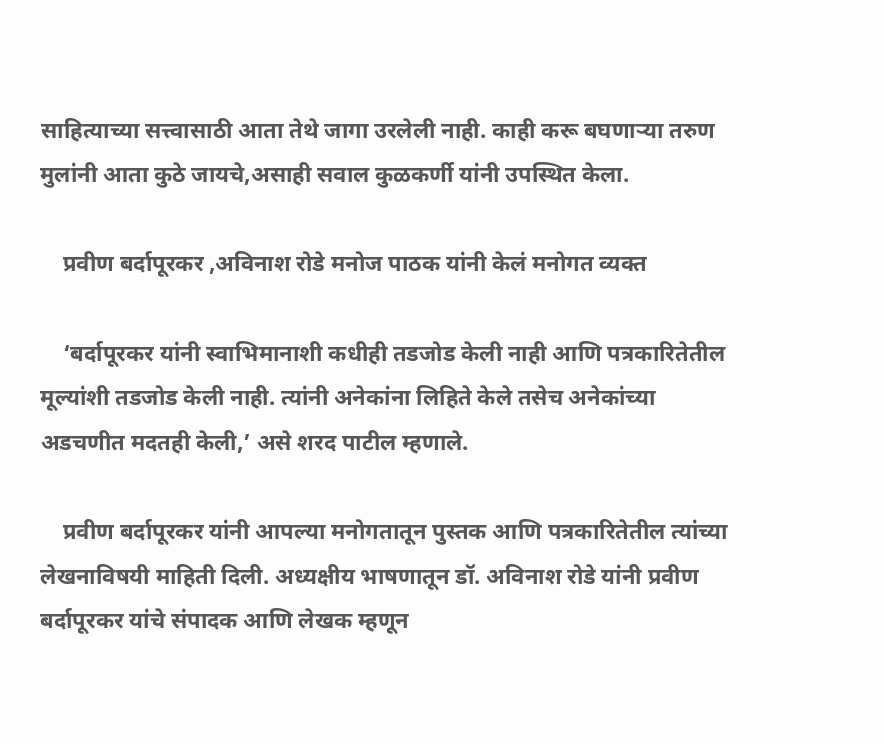साहित्याच्या सत्त्वासाठी आता तेथे जागा उरलेली नाही. काही करू बघणाऱ्या तरुण मुलांनी आता कुठे जायचे,असाही सवाल कुळकर्णी यांनी उपस्थित केला.

    प्रवीण बर्दापूरकर ,अविनाश रोडे मनोज पाठक यांनी केलं मनोगत व्यक्त

    ‘बर्दापूरकर यांनी स्वाभिमानाशी कधीही तडजोड केली नाही आणि पत्रकारितेतील मूल्यांशी तडजोड केली नाही. त्यांनी अनेकांना लिहिते केले तसेच अनेकांच्या अडचणीत मदतही केली,’ असे शरद पाटील म्हणाले.

    प्रवीण बर्दापूरकर यांनी आपल्या मनोगतातून पुस्तक आणि पत्रकारितेतील त्यांच्या लेखनाविषयी माहिती दिली. अध्यक्षीय भाषणातून डॉ. अविनाश रोडे यांनी प्रवीण बर्दापूरकर यांचे संपादक आणि लेखक म्हणून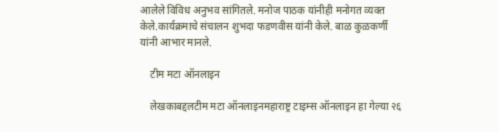आलेले विविध अनुभव सांगितले. मनोज पाठक यांनीही मनोगत व्यक्त केले.कार्यक्रमाचे संचालन शुभदा फडणवीस यांनी केले. बाळ कुळकर्णी यांनी आभार मानले.

    टीम मटा ऑनलाइन

    लेखकाबद्दलटीम मटा ऑनलाइनमहाराष्ट्र टाइम्स ऑनलाइन हा गेल्या २६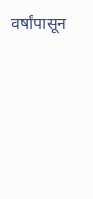वर्षांपासून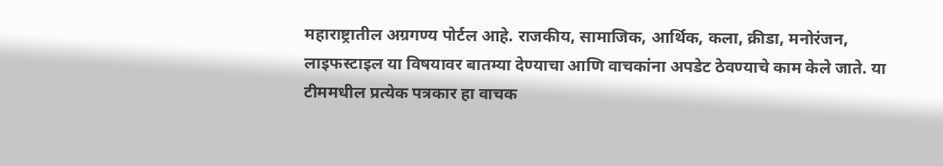महाराष्ट्रातील अग्रगण्य पोर्टल आहे. राजकीय, सामाजिक, आर्थिक, कला, क्रीडा, मनोरंजन, लाइफस्टाइल या विषयावर बातम्या देण्याचा आणि वाचकांना अपडेट ठेवण्याचे काम केले जाते. या टीममधील प्रत्येक पत्रकार हा वाचक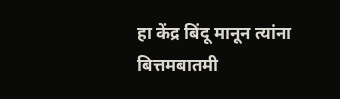हा केंद्र बिंदू मानून त्यांना बित्तमबातमी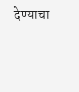देण्याचा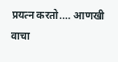प्रयत्न करतो.… आणखी वाचा